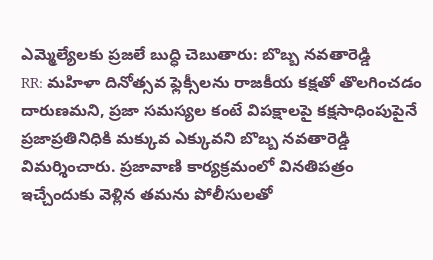ఎమ్మెల్యేలకు ప్రజలే బుద్ధి చెబుతారు: బొబ్బ నవతారెడ్డి
RR: మహిళా దినోత్సవ ఫ్లెక్సీలను రాజకీయ కక్షతో తొలగించడం దారుణమని, ప్రజా సమస్యల కంటే విపక్షాలపై కక్షసాధింపుపైనే ప్రజాప్రతినిధికి మక్కువ ఎక్కువని బొబ్బ నవతారెడ్డి విమర్శించారు. ప్రజావాణి కార్యక్రమంలో వినతిపత్రం ఇచ్చేందుకు వెళ్లిన తమను పోలీసులతో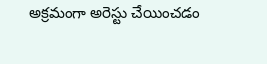అక్రమంగా అరెస్టు చేయించడం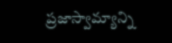ప్రజాస్వామ్యాన్ని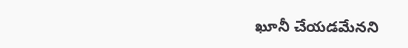ఖూనీ చేయడమేనని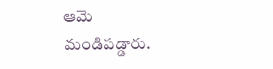ఆమె మండిపడ్డారు.